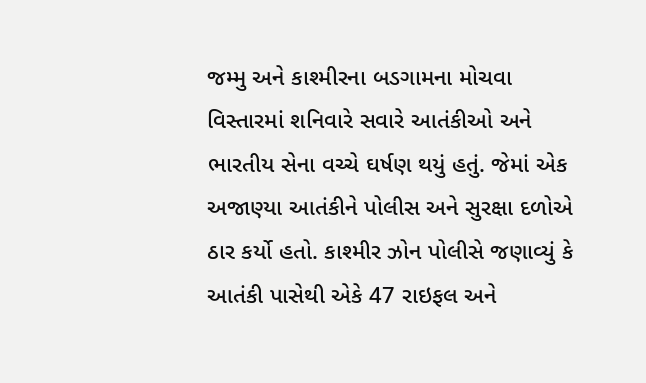જમ્મુ અને કાશ્મીરના બડગામના મોચવા વિસ્તારમાં શનિવારે સવારે આતંકીઓ અને ભારતીય સેના વચ્ચે ઘર્ષણ થયું હતું. જેમાં એક અજાણ્યા આતંકીને પોલીસ અને સુરક્ષા દળોએ ઠાર કર્યો હતો. કાશ્મીર ઝોન પોલીસે જણાવ્યું કે આતંકી પાસેથી એકે 47 રાઇફલ અને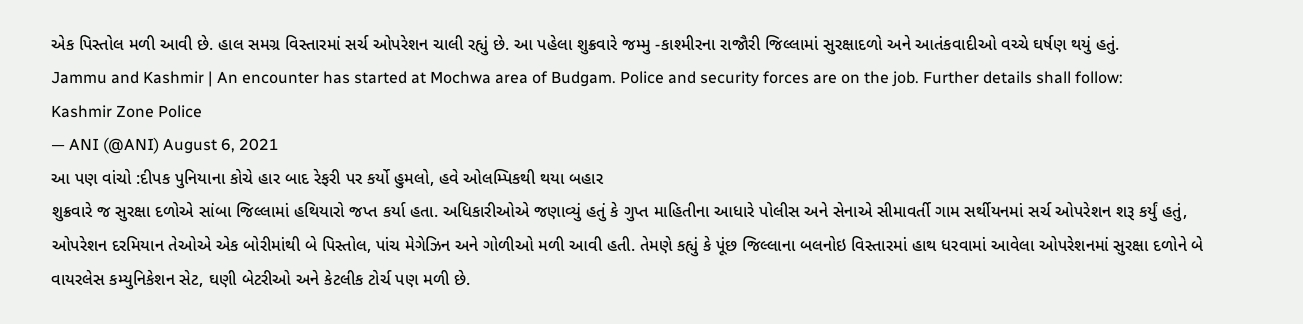એક પિસ્તોલ મળી આવી છે. હાલ સમગ્ર વિસ્તારમાં સર્ચ ઓપરેશન ચાલી રહ્યું છે. આ પહેલા શુક્રવારે જમ્મુ -કાશ્મીરના રાજૌરી જિલ્લામાં સુરક્ષાદળો અને આતંકવાદીઓ વચ્ચે ઘર્ષણ થયું હતું.
Jammu and Kashmir | An encounter has started at Mochwa area of Budgam. Police and security forces are on the job. Further details shall follow: Kashmir Zone Police
— ANI (@ANI) August 6, 2021
આ પણ વાંચો :દીપક પુનિયાના કોચે હાર બાદ રેફરી પર કર્યો હુમલો, હવે ઓલમ્પિકથી થયા બહાર
શુક્રવારે જ સુરક્ષા દળોએ સાંબા જિલ્લામાં હથિયારો જપ્ત કર્યા હતા. અધિકારીઓએ જણાવ્યું હતું કે ગુપ્ત માહિતીના આધારે પોલીસ અને સેનાએ સીમાવર્તી ગામ સર્થીયનમાં સર્ચ ઓપરેશન શરૂ કર્યું હતું, ઓપરેશન દરમિયાન તેઓએ એક બોરીમાંથી બે પિસ્તોલ, પાંચ મેગેઝિન અને ગોળીઓ મળી આવી હતી. તેમણે કહ્યું કે પૂંછ જિલ્લાના બલનોઇ વિસ્તારમાં હાથ ધરવામાં આવેલા ઓપરેશનમાં સુરક્ષા દળોને બે વાયરલેસ કમ્યુનિકેશન સેટ, ઘણી બેટરીઓ અને કેટલીક ટોર્ચ પણ મળી છે.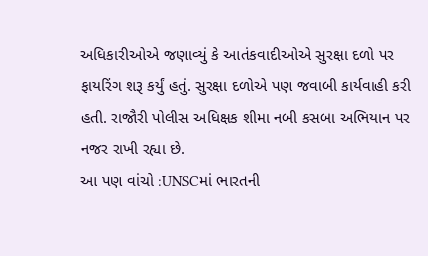અધિકારીઓએ જણાવ્યું કે આતંકવાદીઓએ સુરક્ષા દળો પર ફાયરિંગ શરૂ કર્યું હતું. સુરક્ષા દળોએ પણ જવાબી કાર્યવાહી કરી હતી. રાજૌરી પોલીસ અધિક્ષક શીમા નબી કસબા અભિયાન પર નજર રાખી રહ્યા છે.
આ પણ વાંચો :UNSCમાં ભારતની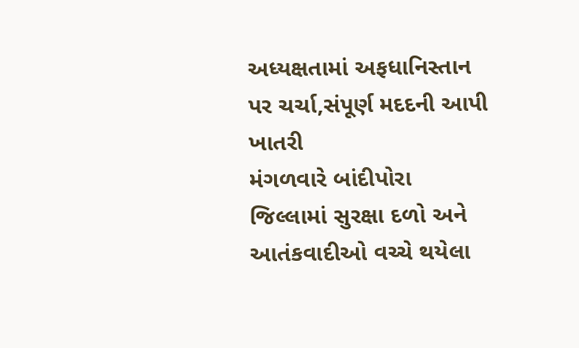અધ્યક્ષતામાં અફધાનિસ્તાન પર ચર્ચા,સંપૂર્ણ મદદની આપી ખાતરી
મંગળવારે બાંદીપોરા જિલ્લામાં સુરક્ષા દળો અને આતંકવાદીઓ વચ્ચે થયેલા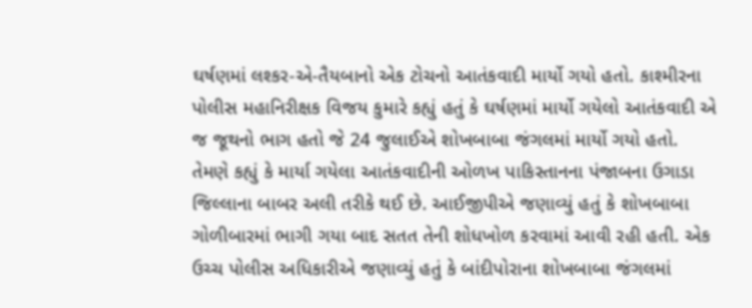ઘર્ષણમાં લશ્કર-એ-તૈયબાનો એક ટોચનો આતંકવાદી માર્યો ગયો હતો. કાશ્મીરના પોલીસ મહાનિરીક્ષક વિજય કુમારે કહ્યું હતું કે ઘર્ષણમાં માર્યો ગયેલો આતંકવાદી એ જ જૂથનો ભાગ હતો જે 24 જુલાઈએ શોખબાબા જંગલમાં માર્યો ગયો હતો.
તેમણે કહ્યું કે માર્યા ગયેલા આતંકવાદીની ઓળખ પાકિસ્તાનના પંજાબના ઉગાડા જિલ્લાના બાબર અલી તરીકે થઈ છે. આઈજીપીએ જણાવ્યું હતું કે શોખબાબા ગોળીબારમાં ભાગી ગયા બાદ સતત તેની શોધખોળ કરવામાં આવી રહી હતી. એક ઉચ્ચ પોલીસ અધિકારીએ જણાવ્યું હતું કે બાંદીપોરાના શોખબાબા જંગલમાં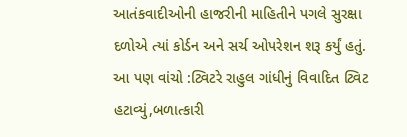આતંકવાદીઓની હાજરીની માહિતીને પગલે સુરક્ષા દળોએ ત્યાં કોર્ડન અને સર્ચ ઓપરેશન શરૂ કર્યું હતું.
આ પણ વાંચો :ટ્વિટરે રાહુલ ગાંધીનું વિવાદિત ટ્વિટ હટાવ્યું,બળાત્કારી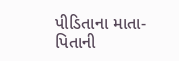પીડિતાના માતા-પિતાની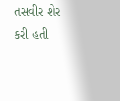તસવીર શેર કરી હતી